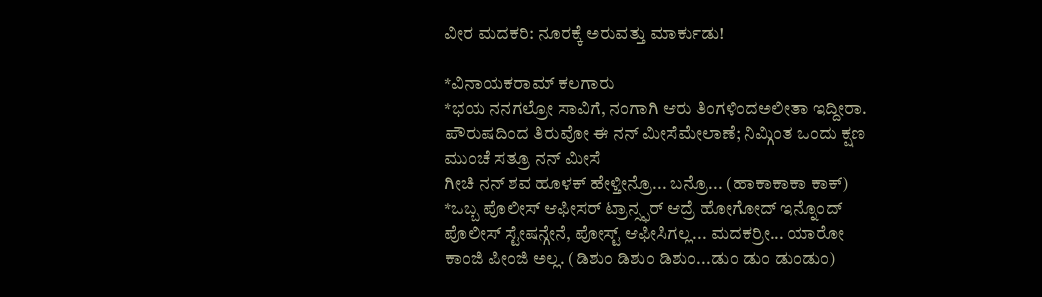ವೀರ ಮದಕರಿ: ನೂರಕ್ಕೆ ಅರುವತ್ತು ಮಾರ್ಕುಡು!

*ವಿನಾಯಕರಾಮ್ ಕಲಗಾರು
*ಭಯ ನನಗಲ್ರೋ ಸಾವಿಗೆ, ನಂಗಾಗಿ ಆರು ತಿಂಗಳಿಂದಅಲೀತಾ ಇದ್ದೀರಾ. ಪೌರುಷದಿಂದ ತಿರುವೋ ಈ ನನ್ ಮೀಸೆಮೇಲಾಣೆ; ನಿಮ್ಗಿಂತ ಒಂದು ಕ್ಷಣ ಮುಂಚೆ ಸತ್ರೂ ನನ್ ಮೀಸೆ
ಗೀಚಿ ನನ್ ಶವ ಹೂಳಕ್ ಹೇಳ್ತೀನ್ರೊ... ಬನ್ರೊ... (ಹಾಕಾಕಾಕಾ ಕಾಕ್)
*ಒಬ್ಬ ಪೊಲೀಸ್ ಆಫೀಸರ್ ಟ್ರಾನ್ಸ್ಫರ್ ಆದ್ರೆ ಹೋಗೋದ್ ಇನ್ನೊಂದ್ ಪೊಲೀಸ್ ಸ್ಟೇಷನ್ಗೇನೆ, ಪೋಸ್ಟ್ ಆಫೀಸಿಗಲ್ಲ... ಮದಕರ್ರೀ... ಯಾರೋ ಕಾಂಜಿ ಪೀಂಜಿ ಅಲ್ಲ. (ಡಿಶುಂ ಡಿಶುಂ ಡಿಶುಂ...ಡುಂ ಡುಂ ಡುಂಡುಂ)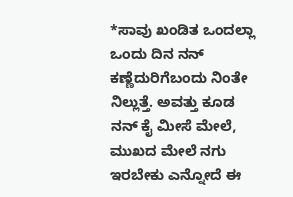*ಸಾವು ಖಂಡಿತ ಒಂದಲ್ಲಾ ಒಂದು ದಿನ ನನ್ ಕಣ್ಣೆದುರಿಗೆಬಂದು ನಿಂತೇ ನಿಲ್ಲುತ್ತೆ. ಅವತ್ತು ಕೂಡ ನನ್ ಕೈ ಮೀಸೆ ಮೇಲೆ, ಮುಖದ ಮೇಲೆ ನಗು ಇರಬೇಕು ಎನ್ನೋದೆ ಈ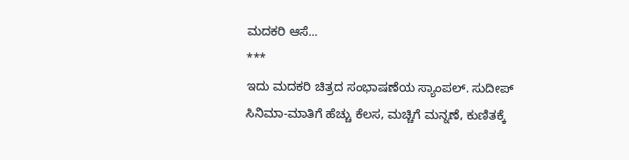ಮದಕರಿ ಆಸೆ...
***
ಇದು ಮದಕರಿ ಚಿತ್ರದ ಸಂಭಾಷಣೆಯ ಸ್ಯಾಂಪಲ್. ಸುದೀಪ್ ಸಿನಿಮಾ-ಮಾತಿಗೆ ಹೆಚ್ಚು ಕೆಲಸ, ಮಚ್ಚಿಗೆ ಮನ್ನಣೆ, ಕುಣಿತಕ್ಕೆ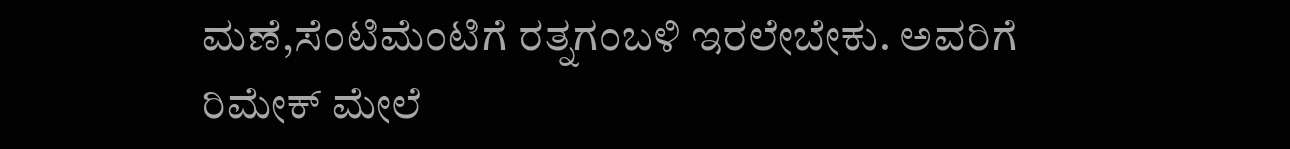ಮಣೆ,ಸೆಂಟಿಮೆಂಟಿಗೆ ರತ್ನಗಂಬಳಿ ಇರಲೇಬೇಕು. ಅವರಿಗೆ ರಿಮೇಕ್ ಮೇಲೆ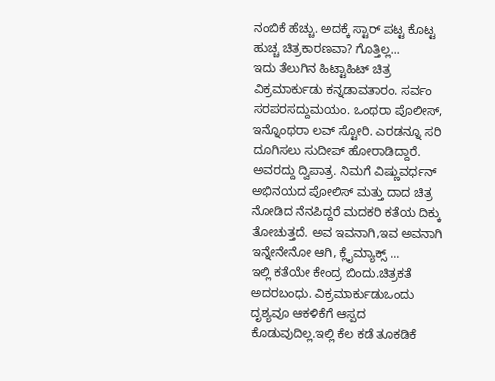ನಂಬಿಕೆ ಹೆಚ್ಚು. ಅದಕ್ಕೆ ಸ್ಟಾರ್ ಪಟ್ಟ ಕೊಟ್ಟ ಹುಚ್ಚ ಚಿತ್ರಕಾರಣವಾ? ಗೊತ್ತಿಲ್ಲ...
ಇದು ತೆಲುಗಿನ ಹಿಟ್ಟಾಹಿಟ್ ಚಿತ್ರ ವಿಕ್ರಮಾರ್ಕುಡು ಕನ್ನಡಾವತಾರಂ. ಸರ್ವಂ ಸರಪರಸದ್ದುಮಯಂ. ಒಂಥರಾ ಪೊಲೀಸ್, ಇನ್ನೊಂಥರಾ ಲವ್ ಸ್ಟೋರಿ. ಎರಡನ್ನೂ ಸರಿ ದೂಗಿಸಲು ಸುದೀಪ್ ಹೋರಾಡಿದ್ದಾರೆ. ಅವರದ್ದು ದ್ವಿಪಾತ್ರ. ನಿಮಗೆ ವಿಷ್ಣುವರ್ಧನ್ ಅಭಿನಯದ ಪೋಲಿಸ್ ಮತ್ತು ದಾದ ಚಿತ್ರ ನೋಡಿದ ನೆನಪಿದ್ದರೆ ಮದಕರಿ ಕತೆಯ ದಿಕ್ಕು ತೋಚುತ್ತದೆ. ಅವ ಇವನಾಗಿ,ಇವ ಅವನಾಗಿ ಇನ್ನೇನೇನೋ ಆಗಿ, ಕ್ಲೈಮ್ಯಾಕ್ಸ್ ...
ಇಲ್ಲಿ ಕತೆಯೇ ಕೇಂದ್ರ ಬಿಂದು.ಚಿತ್ರಕತೆ ಅದರಬಂಧು. ವಿಕ್ರಮಾರ್ಕುಡುಒಂದು ದೃಶ್ಯವೂ ಆಕಳಿಕೆಗೆ ಆಸ್ಪದ ಕೊಡುವುದಿಲ್ಲ.ಇಲ್ಲಿ ಕೆಲ ಕಡೆ ತೂಕಡಿಕೆ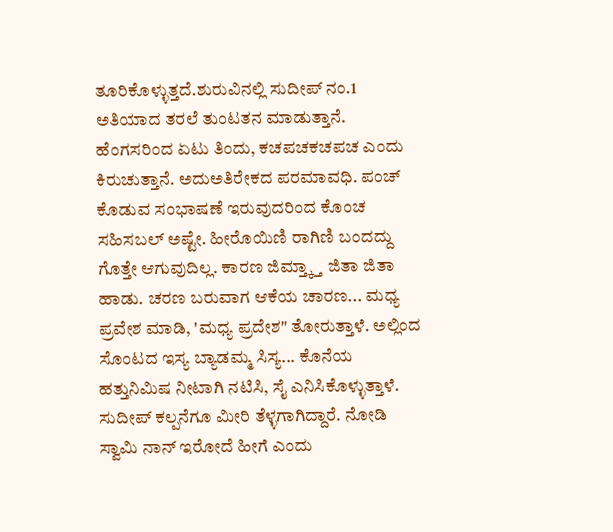ತೂರಿಕೊಳ್ಳುತ್ತದೆ.ಶುರುವಿನಲ್ಲಿ ಸುದೀಪ್ ನಂ.1 ಅತಿಯಾದ ತರಲೆ ತುಂಟತನ ಮಾಡುತ್ತಾನೆ. ಹೆಂಗಸರಿಂದ ಏಟು ತಿಂದು, ಕಚಪಚಕಚಪಚ ಎಂದು ಕಿರುಚುತ್ತಾನೆ. ಅದುಅತಿರೇಕದ ಪರಮಾವಧಿ. ಪಂಚ್ ಕೊಡುವ ಸಂಭಾಷಣೆ ಇರುವುದರಿಂದ ಕೊಂಚ ಸಹಿಸಬಲ್ ಅಷ್ಟೇ. ಹೀರೊಯಿಣಿ ರಾಗಿಣಿ ಬಂದದ್ದು ಗೊತ್ತೇ ಆಗುವುದಿಲ್ಲ. ಕಾರಣ ಜಿಮ್ತ್ಕ್ತಾ ಜಿತಾ ಜಿತಾ ಹಾಡು. ಚರಣ ಬರುವಾಗ ಆಕೆಯ ಚಾರಣ... ಮಧ್ಯ ಪ್ರವೇಶ ಮಾಡಿ, 'ಮಧ್ಯ ಪ್ರದೇಶ" ತೋರುತ್ತಾಳೆ. ಅಲ್ಲಿಂದ ಸೊಂಟದ ಇಸ್ಯ ಬ್ಯಾಡಮ್ಮ ಸಿಸ್ಯ... ಕೊನೆಯ ಹತ್ತುನಿಮಿಷ ನೀಟಾಗಿ ನಟಿಸಿ, ಸೈ ಎನಿಸಿಕೊಳ್ಳುತ್ತಾಳೆ.
ಸುದೀಪ್ ಕಲ್ಪನೆಗೂ ಮೀರಿ ತೆಳ್ಳಗಾಗಿದ್ದಾರೆ. ನೋಡಿ ಸ್ವಾಮಿ ನಾನ್ ಇರೋದೆ ಹೀಗೆ ಎಂದು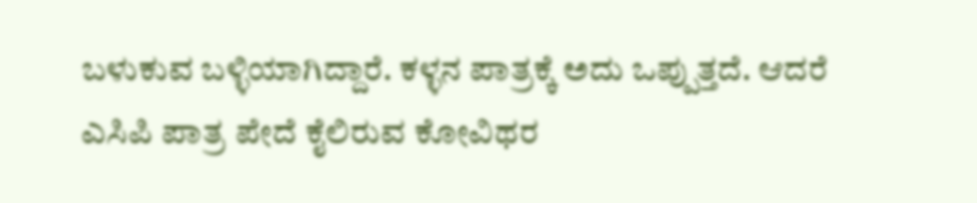ಬಳುಕುವ ಬಳ್ಳಿಯಾಗಿದ್ದಾರೆ. ಕಳ್ಳನ ಪಾತ್ರಕ್ಕೆ ಅದು ಒಪ್ಪುತ್ತದೆ. ಆದರೆ ಎಸಿಪಿ ಪಾತ್ರ ಪೇದೆ ಕೈಲಿರುವ ಕೋವಿಥರ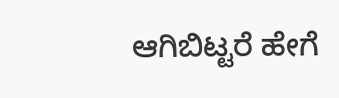ಆಗಿಬಿಟ್ಟರೆ ಹೇಗೆ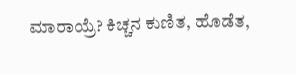ಮಾರಾಯ್ರೆ? ಕಿಚ್ಚನ ಕುಣಿತ, ಹೊಡೆತ,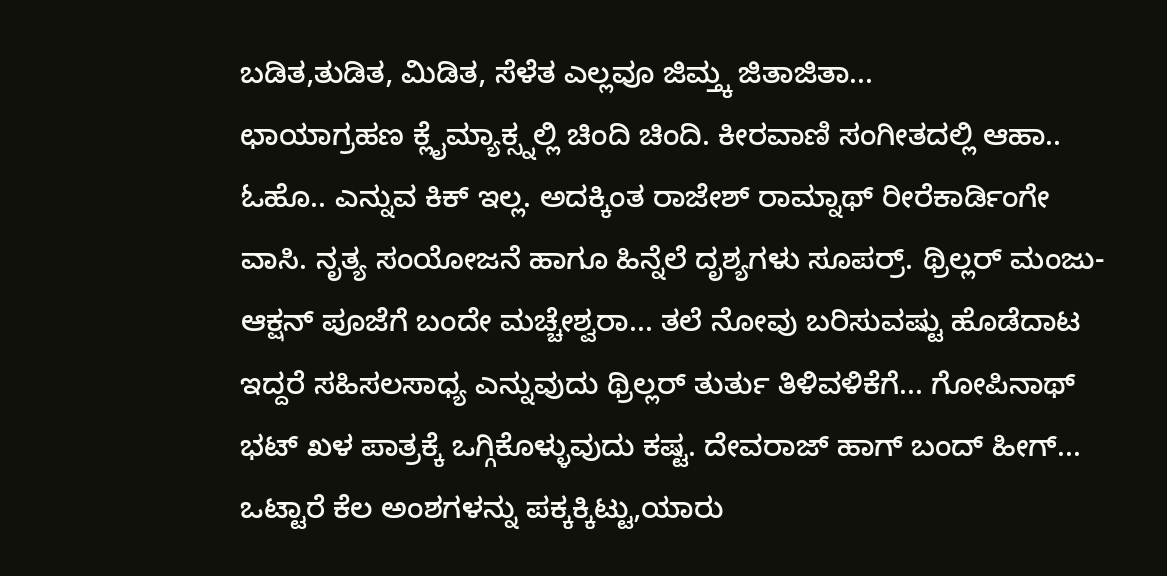ಬಡಿತ,ತುಡಿತ, ಮಿಡಿತ, ಸೆಳೆತ ಎಲ್ಲವೂ ಜಿಮ್ತ್ಕ ಜಿತಾಜಿತಾ...
ಛಾಯಾಗ್ರಹಣ ಕ್ಲೈಮ್ಯಾಕ್ಸ್ನಲ್ಲಿ ಚಿಂದಿ ಚಿಂದಿ. ಕೀರವಾಣಿ ಸಂಗೀತದಲ್ಲಿ ಆಹಾ.. ಓಹೊ.. ಎನ್ನುವ ಕಿಕ್ ಇಲ್ಲ. ಅದಕ್ಕಿಂತ ರಾಜೇಶ್ ರಾಮ್ನಾಥ್ ರೀರೆಕಾರ್ಡಿಂಗೇ ವಾಸಿ. ನೃತ್ಯ ಸಂಯೋಜನೆ ಹಾಗೂ ಹಿನ್ನೆಲೆ ದೃಶ್ಯಗಳು ಸೂಪರ್ರ್. ಥ್ರಿಲ್ಲರ್ ಮಂಜು- ಆಕ್ಷನ್ ಪೂಜೆಗೆ ಬಂದೇ ಮಚ್ಚೇಶ್ವರಾ... ತಲೆ ನೋವು ಬರಿಸುವಷ್ಟು ಹೊಡೆದಾಟ ಇದ್ದರೆ ಸಹಿಸಲಸಾಧ್ಯ ಎನ್ನುವುದು ಥ್ರಿಲ್ಲರ್ ತುರ್ತು ತಿಳಿವಳಿಕೆಗೆ... ಗೋಪಿನಾಥ್ ಭಟ್ ಖಳ ಪಾತ್ರಕ್ಕೆ ಒಗ್ಗಿಕೊಳ್ಳುವುದು ಕಷ್ಟ. ದೇವರಾಜ್ ಹಾಗ್ ಬಂದ್ ಹೀಗ್...
ಒಟ್ಟಾರೆ ಕೆಲ ಅಂಶಗಳನ್ನು ಪಕ್ಕಕ್ಕಿಟ್ಟು,ಯಾರು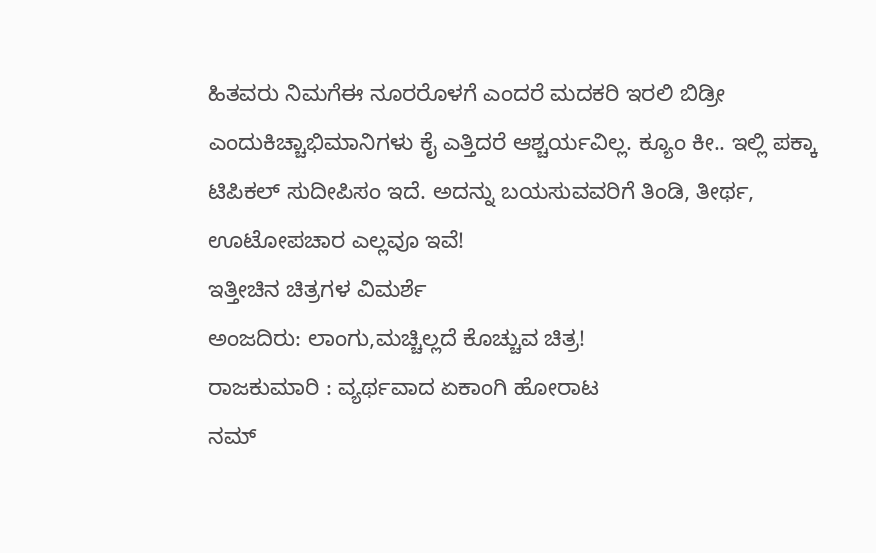ಹಿತವರು ನಿಮಗೆಈ ನೂರರೊಳಗೆ ಎಂದರೆ ಮದಕರಿ ಇರಲಿ ಬಿಡ್ರೀ ಎಂದುಕಿಚ್ಚಾಭಿಮಾನಿಗಳು ಕೈ ಎತ್ತಿದರೆ ಆಶ್ಚರ್ಯವಿಲ್ಲ. ಕ್ಯೂಂ ಕೀ.. ಇಲ್ಲಿ ಪಕ್ಕಾ ಟಿಪಿಕಲ್ ಸುದೀಪಿಸಂ ಇದೆ. ಅದನ್ನು ಬಯಸುವವರಿಗೆ ತಿಂಡಿ, ತೀರ್ಥ, ಊಟೋಪಚಾರ ಎಲ್ಲವೂ ಇವೆ!
ಇತ್ತೀಚಿನ ಚಿತ್ರಗಳ ವಿಮರ್ಶೆ
ಅಂಜದಿರು: ಲಾಂಗು,ಮಚ್ಚಿಲ್ಲದೆ ಕೊಚ್ಚುವ ಚಿತ್ರ!
ರಾಜಕುಮಾರಿ : ವ್ಯರ್ಥವಾದ ಏಕಾಂಗಿ ಹೋರಾಟ
ನಮ್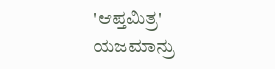'ಆಪ್ತಮಿತ್ರ' ಯಜಮಾನ್ರು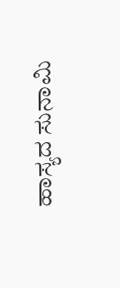ಹಾಸ್ಯದ ಸುನಾಮಿ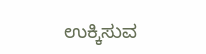ಉಕ್ಕಿಸುವ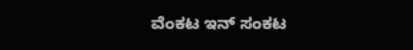ವೆಂಕಟ ಇನ್ ಸಂಕಟ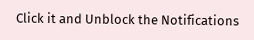Click it and Unblock the Notifications